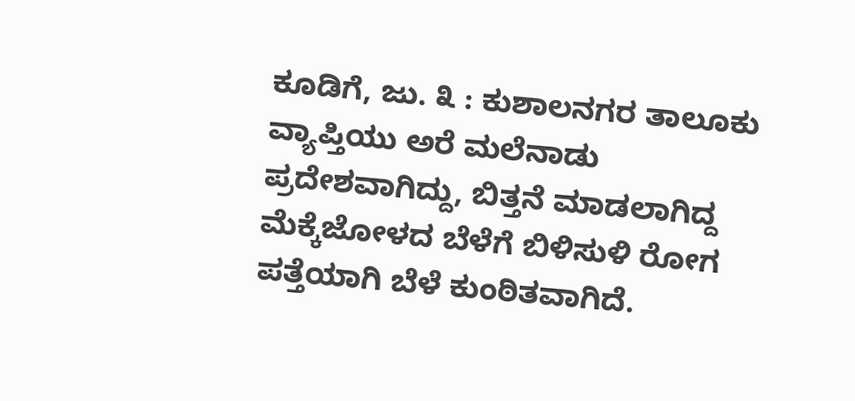ಕೂಡಿಗೆ, ಜು. ೩ : ಕುಶಾಲನಗರ ತಾಲೂಕು ವ್ಯಾಪ್ತಿಯು ಅರೆ ಮಲೆನಾಡು ಪ್ರದೇಶವಾಗಿದ್ದು, ಬಿತ್ತನೆ ಮಾಡಲಾಗಿದ್ದ ಮೆಕ್ಕೆಜೋಳದ ಬೆಳೆಗೆ ಬಿಳಿಸುಳಿ ರೋಗ ಪತ್ತೆಯಾಗಿ ಬೆಳೆ ಕುಂಠಿತವಾಗಿದೆ.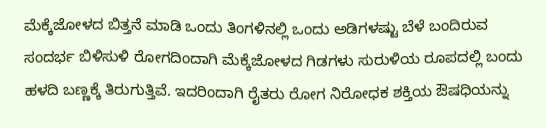ಮೆಕ್ಕೆಜೋಳದ ಬಿತ್ತನೆ ಮಾಡಿ ಒಂದು ತಿಂಗಳಿನಲ್ಲಿ ಒಂದು ಅಡಿಗಳಷ್ಟು ಬೆಳೆ ಬಂದಿರುವ ಸಂದರ್ಭ ಬಿಳಿಸುಳಿ ರೋಗದಿಂದಾಗಿ ಮೆಕ್ಕೆಜೋಳದ ಗಿಡಗಳು ಸುರುಳಿಯ ರೂಪದಲ್ಲಿ ಬಂದು ಹಳದಿ ಬಣ್ಣಕ್ಕೆ ತಿರುಗುತ್ತಿವೆ. ಇದರಿಂದಾಗಿ ರೈತರು ರೋಗ ನಿರೋಧಕ ಶಕ್ತಿಯ ಔಷಧಿಯನ್ನು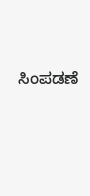ಸಿಂಪಡಣೆ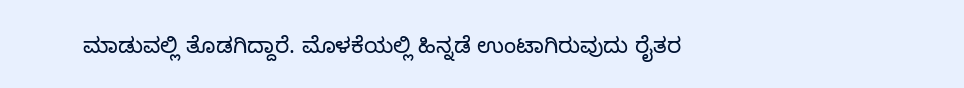ಮಾಡುವಲ್ಲಿ ತೊಡಗಿದ್ದಾರೆ. ಮೊಳಕೆಯಲ್ಲಿ ಹಿನ್ನಡೆ ಉಂಟಾಗಿರುವುದು ರೈತರ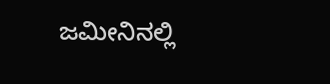ಜಮೀನಿನಲ್ಲಿ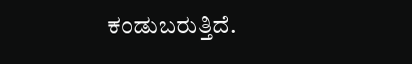ಕಂಡುಬರುತ್ತಿದೆ.